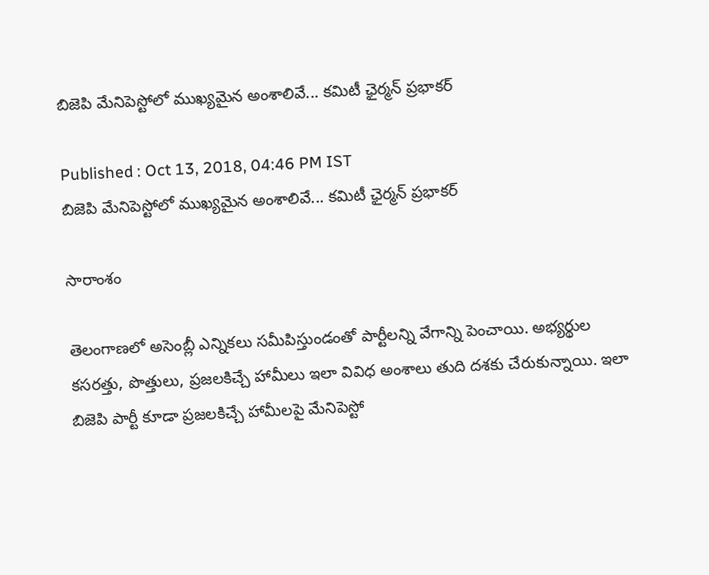బిజెపి మేనిపెస్టోలో ముఖ్యమైన అంశాలివే... కమిటీ ఛైర్మన్ ప్రభాకర్

Published : Oct 13, 2018, 04:46 PM IST
బిజెపి మేనిపెస్టోలో ముఖ్యమైన అంశాలివే... కమిటీ ఛైర్మన్ ప్రభాకర్

సారాంశం

తెలంగాణలో అసెంబ్లీ ఎన్నికలు సమీపిస్తుండంతో పార్టీలన్ని వేగాన్ని పెంచాయి. అభ్యర్థుల కసరత్తు, పొత్తులు, ప్రజలకిచ్చే హామీలు ఇలా వివిధ అంశాలు తుది దశకు చేరుకున్నాయి. ఇలా బిజెపి పార్టీ కూడా ప్రజలకిచ్చే హామీలపై మేనిపెస్టో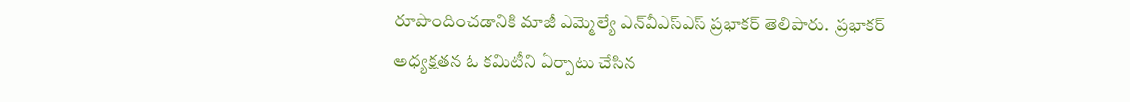రూపొందించడానికి మాజీ ఎమ్మెల్యే ఎన్‌వీఎస్‌ఎస్‌ ప్రభాకర్‌ తెలిపారు.  ప్రభాకర్ అధ్యక్షతన ఓ కమిటీని ఏర్పాటు చేసిన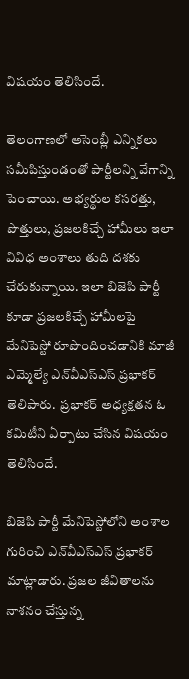విషయం తెలిసిందే.

తెలంగాణలో అసెంబ్లీ ఎన్నికలు సమీపిస్తుండంతో పార్టీలన్ని వేగాన్ని పెంచాయి. అభ్యర్థుల కసరత్తు, పొత్తులు, ప్రజలకిచ్చే హామీలు ఇలా వివిధ అంశాలు తుది దశకు చేరుకున్నాయి. ఇలా బిజెపి పార్టీ కూడా ప్రజలకిచ్చే హామీలపై మేనిపెస్టో రూపొందించడానికి మాజీ ఎమ్మెల్యే ఎన్‌వీఎస్‌ఎస్‌ ప్రభాకర్‌ తెలిపారు.  ప్రభాకర్ అధ్యక్షతన ఓ కమిటీని ఏర్పాటు చేసిన విషయం తెలిసిందే.

బిజెపి పార్టీ మేనిపెస్టోలోని అంశాల గురించి ఎన్‌వీఎస్‌ఎస్‌ ప్రభాకర్‌ మాట్లాడారు. ప్రజల జీవితాలను నాశనం చేస్తున్న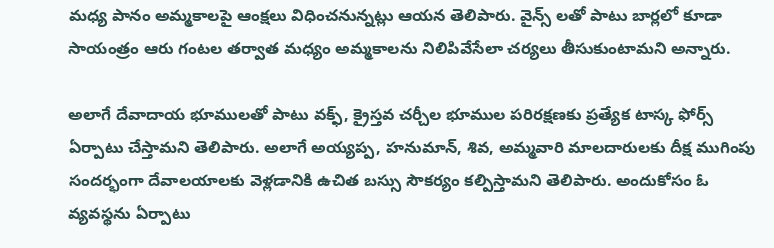మధ్య పానం అమ్మకాలపై ఆంక్షలు విధించనున్నట్లు ఆయన తెలిపారు. వైన్స్ లతో పాటు బార్లలో కూడా సాయంత్రం ఆరు గంటల తర్వాత మధ్యం అమ్మకాలను నిలిపివేసేలా చర్యలు తీసుకుంటామని అన్నారు.

అలాగే దేవాదాయ భూములతో పాటు వక్ఫ్, క్రైస్తవ చర్చీల భూముల పరిరక్షణకు ప్రత్యేక టాస్క ఫోర్స్ ఏర్పాటు చేస్తామని తెలిపారు. అలాగే అయ్యప్ప, హనుమాన్, శివ, అమ్మవారి మాలదారులకు దీక్ష ముగింపు సందర్భంగా దేవాలయాలకు వెళ్లడానికి ఉచిత బస్సు సౌకర్యం కల్పిస్తామని తెలిపారు. అందుకోసం ఓ వ్యవస్థను ఏర్పాటు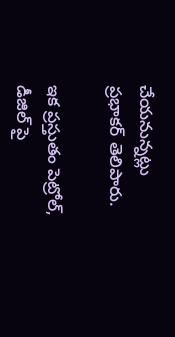చేయనున్నట్లు ప్రభాకర్ తెలిపారు.

ఇక ప్రస్తుతం పెట్రోల్, డీజిల్ పై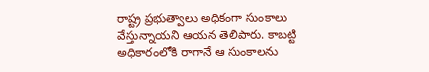రాష్ట్ర ప్రభుత్వాలు అధికంగా సుంకాలు వేస్తున్నాయని ఆయన తెలిపారు. కాబట్టి అధికారంలోకి రాగానే ఆ సుంకాలను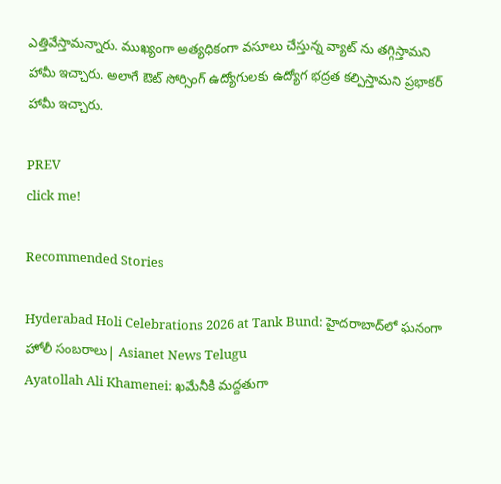ఎత్తివేస్తామన్నారు. ముఖ్యంగా అత్యధికంగా వసూలు చేస్తున్న వ్యాట్ ను తగ్గిస్తామని హామీ ఇచ్చారు. అలాగే ఔట్ సోర్సింగ్ ఉద్యోగులకు ఉద్యోగ భద్రత కల్పిస్తామని ప్రభాకర్ హామీ ఇచ్చారు.

PREV
click me!

Recommended Stories

Hyderabad Holi Celebrations 2026 at Tank Bund: హైదరాబాద్‌లో ఘనంగా హోలీ సంబరాలు| Asianet News Telugu
Ayatollah Ali Khamenei: ఖమేనీకి మద్దతుగా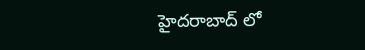హైదరాబాద్ లో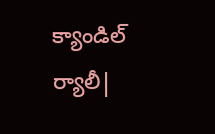క్యాండిల్ ర్యాలీ|